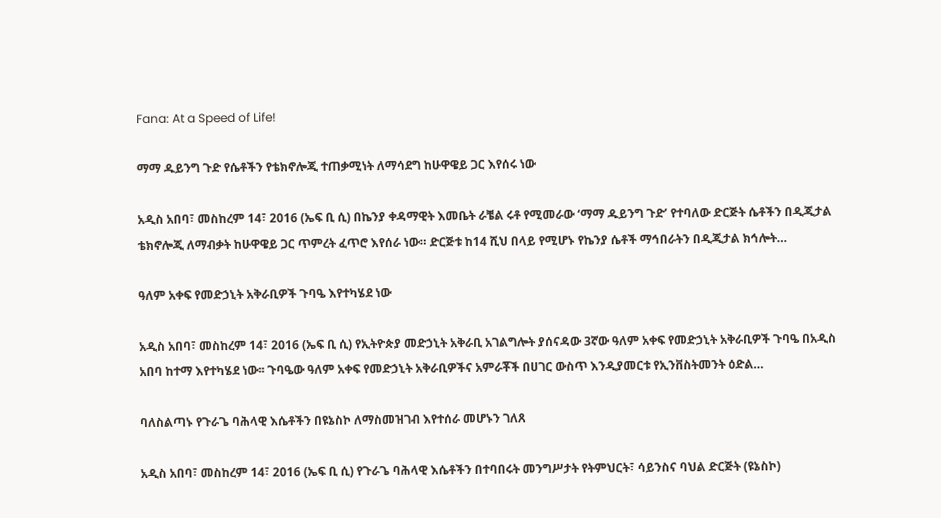Fana: At a Speed of Life!

ማማ ዱይንግ ጉድ የሴቶችን የቴክኖሎጂ ተጠቃሚነት ለማሳደግ ከሁዋዌይ ጋር እየሰሩ ነው

አዲስ አበባ፣ መስከረም 14፣ 2016 (ኤፍ ቢ ሲ) በኬንያ ቀዳማዊት እመቤት ራቼል ሩቶ የሚመራው ‘ማማ ዱይንግ ጉድ’ የተባለው ድርጅት ሴቶችን በዲጂታል ቴክኖሎጂ ለማብቃት ከሁዋዌይ ጋር ጥምረት ፈጥሮ እየሰራ ነው። ድርጅቱ ከ14 ሺህ በላይ የሚሆኑ የኬንያ ሴቶች ማኅበራትን በዲጂታል ክኅሎት…

ዓለም አቀፍ የመድኃኒት አቅራቢዎች ጉባዔ እየተካሄደ ነው

አዲስ አበባ፣ መስከረም 14፣ 2016 (ኤፍ ቢ ሲ) የኢትዮጵያ መድኃኒት አቅራቢ አገልግሎት ያሰናዳው 3ኛው ዓለም አቀፍ የመድኃኒት አቅራቢዎች ጉባዔ በአዲስ አበባ ከተማ እየተካሄደ ነው፡፡ ጉባዔው ዓለም አቀፍ የመድኃኒት አቅራቢዎችና አምራቾች በሀገር ውስጥ እንዲያመርቱ የኢንቨስትመንት ዕድል…

ባለስልጣኑ የጉራጌ ባሕላዊ እሴቶችን በዩኔስኮ ለማስመዝገብ እየተሰራ መሆኑን ገለጸ

አዲስ አበባ፣ መስከረም 14፣ 2016 (ኤፍ ቢ ሲ) የጉራጌ ባሕላዊ እሴቶችን በተባበሩት መንግሥታት የትምህርት፣ ሳይንስና ባህል ድርጅት (ዩኔስኮ)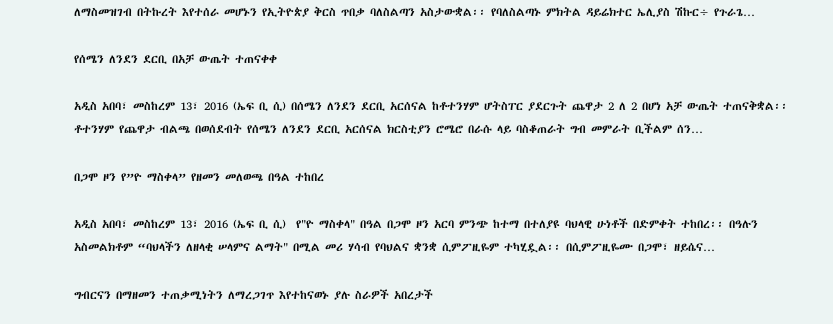ለማስመዝገብ በትኩረት እየተሰራ መሆኑን የኢትዮጵያ ቅርስ ጥበቃ ባለስልጣን አስታውቋል፡፡ የባለስልጣኑ ምክትል ዳይሬክተር ኤሊያስ ሽኩር÷ የጉራጌ…

የሰሜን ለንደን ደርቢ በአቻ ውጤት ተጠናቀቀ

አዲስ አበባ፣ መስከረም 13፣ 2016 (ኤፍ ቢ ሲ) በሰሜን ለንደን ደርቢ አርሰናል ከቶተንሃም ሆትስፐር ያደርጉት ጨዋታ 2 ለ 2 በሆነ አቻ ውጤት ተጠናቅቋል፡፡ ቶተንሃም የጨዋታ ብልጫ በወሰደብት የሰሜን ለንደን ደርቢ አርሰናል ክርስቲያን ሮሜሮ በራሱ ላይ ባስቆጠራት ግብ መምራት ቢችልም ሰን…

በጋሞ ዞን የ”ዮ ማስቀላ” የዘመን መለወጫ በዓል ተከበረ

አዲስ አበባ፣ መስከረም 13፣ 2016 (ኤፍ ቢ ሲ)  የ"ዮ ማስቀላ" በዓል በጋሞ ዞን አርባ ምንጭ ከተማ በተለያዩ ባህላዊ ሁነቶች በድምቀት ተከበረ፡፡ በዓሉን አስመልክቶም “ባህላችን ለዘላቂ ሠላምና ልማት" በሚል መሪ ሃሳብ የባህልና ቋንቋ ሲምፖዚዬም ተካሂዷል፡፡ በሲምፖዚዬሙ በጋሞ፣ ዘይሴና…

ግብርናን በማዘመን ተጠቃሚነትን ለማረጋገጥ እየተከናወኑ ያሉ ስራዎች አበረታች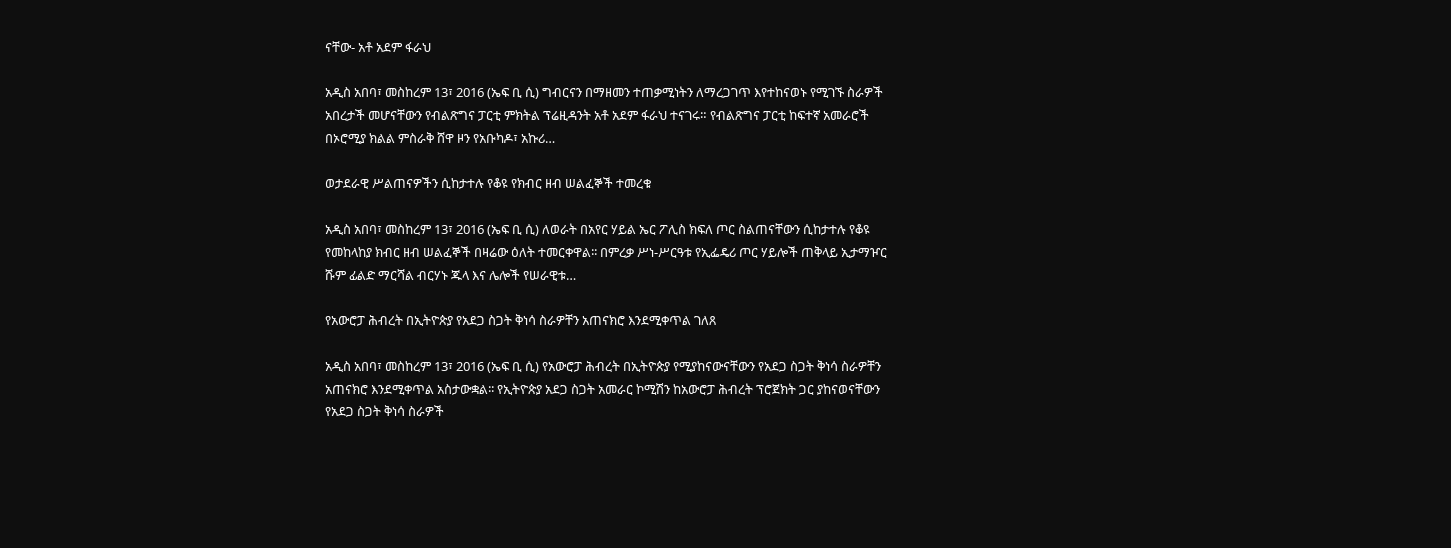ናቸው- አቶ አደም ፋራህ

አዲስ አበባ፣ መስከረም 13፣ 2016 (ኤፍ ቢ ሲ) ግብርናን በማዘመን ተጠቃሚነትን ለማረጋገጥ እየተከናወኑ የሚገኙ ስራዎች አበረታች መሆናቸውን የብልጽግና ፓርቲ ምክትል ፕሬዚዳንት አቶ አደም ፋራህ ተናገሩ። የብልጽግና ፓርቲ ከፍተኛ አመራሮች በኦሮሚያ ክልል ምስራቅ ሸዋ ዞን የአቡካዶ፣ አኩሪ…

ወታደራዊ ሥልጠናዎችን ሲከታተሉ የቆዩ የክብር ዘብ ሠልፈኞች ተመረቁ

አዲስ አበባ፣ መስከረም 13፣ 2016 (ኤፍ ቢ ሲ) ለወራት በአየር ሃይል ኤር ፖሊስ ክፍለ ጦር ስልጠናቸውን ሲከታተሉ የቆዩ የመከላከያ ክብር ዘብ ሠልፈኞች በዛሬው ዕለት ተመርቀዋል፡፡ በምረቃ ሥነ-ሥርዓቱ የኢፌዴሪ ጦር ሃይሎች ጠቅላይ ኢታማዦር ሹም ፊልድ ማርሻል ብርሃኑ ጁላ እና ሌሎች የሠራዊቱ…

የአውሮፓ ሕብረት በኢትዮጵያ የአደጋ ስጋት ቅነሳ ስራዎቸን አጠናክሮ እንደሚቀጥል ገለጸ

አዲስ አበባ፣ መስከረም 13፣ 2016 (ኤፍ ቢ ሲ) የአውሮፓ ሕብረት በኢትዮጵያ የሚያከናውናቸውን የአደጋ ስጋት ቅነሳ ስራዎቸን አጠናክሮ እንደሚቀጥል አስታውቋል፡፡ የኢትዮጵያ አደጋ ስጋት አመራር ኮሚሽን ከአውሮፓ ሕብረት ፕሮጀክት ጋር ያከናወናቸውን የአደጋ ስጋት ቅነሳ ስራዎች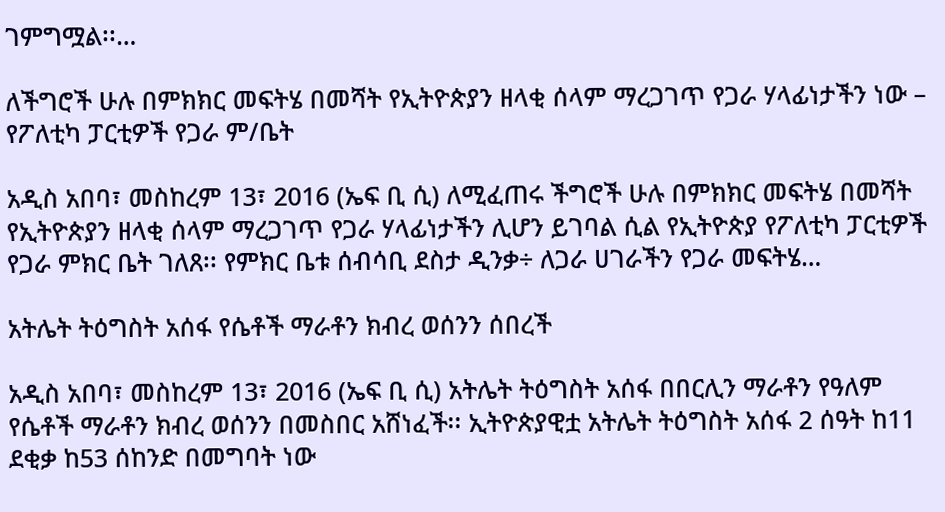ገምግሟል፡፡…

ለችግሮች ሁሉ በምክክር መፍትሄ በመሻት የኢትዮጵያን ዘላቂ ሰላም ማረጋገጥ የጋራ ሃላፊነታችን ነው – የፖለቲካ ፓርቲዎች የጋራ ም/ቤት

አዲስ አበባ፣ መስከረም 13፣ 2016 (ኤፍ ቢ ሲ) ለሚፈጠሩ ችግሮች ሁሉ በምክክር መፍትሄ በመሻት የኢትዮጵያን ዘላቂ ሰላም ማረጋገጥ የጋራ ሃላፊነታችን ሊሆን ይገባል ሲል የኢትዮጵያ የፖለቲካ ፓርቲዎች የጋራ ምክር ቤት ገለጸ፡፡ የምክር ቤቱ ሰብሳቢ ደስታ ዲንቃ÷ ለጋራ ሀገራችን የጋራ መፍትሄ…

አትሌት ትዕግስት አሰፋ የሴቶች ማራቶን ክብረ ወሰንን ሰበረች

አዲስ አበባ፣ መስከረም 13፣ 2016 (ኤፍ ቢ ሲ) አትሌት ትዕግስት አሰፋ በበርሊን ማራቶን የዓለም የሴቶች ማራቶን ክብረ ወሰንን በመስበር አሸነፈች፡፡ ኢትዮጵያዊቷ አትሌት ትዕግስት አሰፋ 2 ሰዓት ከ11 ደቂቃ ከ53 ሰከንድ በመግባት ነው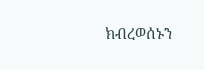ክብረወሰኑን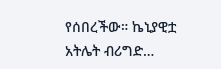የሰበረችው። ኬኒያዊቷ አትሌት ብሪግድ…